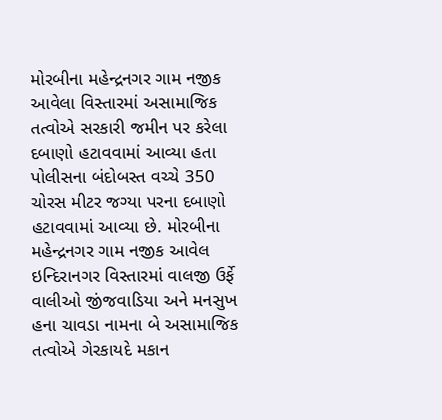મોરબીના મહેન્દ્રનગર ગામ નજીક આવેલા વિસ્તારમાં અસામાજિક તત્વોએ સરકારી જમીન પર કરેલા દબાણો હટાવવામાં આવ્યા હતા પોલીસના બંદોબસ્ત વચ્ચે 350 ચોરસ મીટર જગ્યા પરના દબાણો હટાવવામાં આવ્યા છે. મોરબીના મહેન્દ્રનગર ગામ નજીક આવેલ ઇન્દિરાનગર વિસ્તારમાં વાલજી ઉર્ફે વાલીઓ જીંજવાડિયા અને મનસુખ હના ચાવડા નામના બે અસામાજિક તત્વોએ ગેરકાયદે મકાન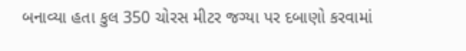બનાવ્યા હતા કુલ 350 ચોરસ મીટર જગ્યા પર દબાણો કરવામાં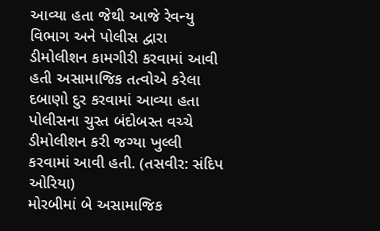આવ્યા હતા જેથી આજે રેવન્યુ વિભાગ અને પોલીસ દ્વારા ડીમોલીશન કામગીરી કરવામાં આવી હતી અસામાજિક તત્વોએ કરેલા દબાણો દુર કરવામાં આવ્યા હતા પોલીસના ચુસ્ત બંદોબસ્ત વચ્ચે ડીમોલીશન કરી જગ્યા ખુલ્લી કરવામાં આવી હતી. (તસવીર: સંદિપ ઓરિયા)
મોરબીમાં બે અસામાજિક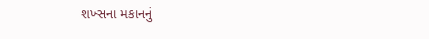શખ્સના મકાનનું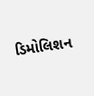ડિમોલિશન